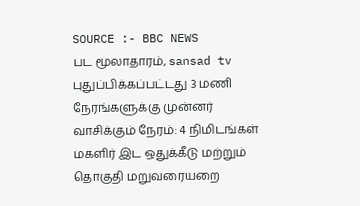SOURCE :- BBC NEWS
பட மூலாதாரம், sansad tv
புதுப்பிக்கப்பட்டது 3 மணி நேரங்களுக்கு முன்னர்
வாசிக்கும் நேரம்: 4 நிமிடங்கள்
மகளிர் இட ஒதுக்கீடு மற்றும் தொகுதி மறுவரையறை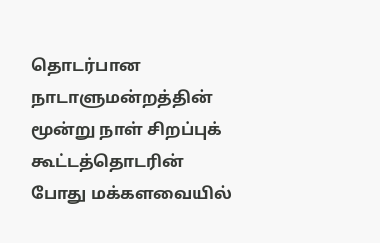தொடர்பான நாடாளுமன்றத்தின் மூன்று நாள் சிறப்புக் கூட்டத்தொடரின் போது மக்களவையில்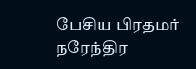பேசிய பிரதமர் நரேந்திர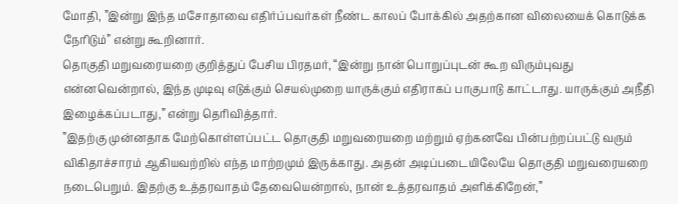மோதி, ”இன்று இந்த மசோதாவை எதிர்ப்பவர்கள் நீண்ட காலப் போக்கில் அதற்கான விலையைக் கொடுக்க நேரிடும்” என்று கூறினார்.
தொகுதி மறுவரையறை குறித்துப் பேசிய பிரதமர், “இன்று நான் பொறுப்புடன் கூற விரும்புவது என்னவென்றால், இந்த முடிவு எடுக்கும் செயல்முறை யாருக்கும் எதிராகப் பாகுபாடு காட்டாது. யாருக்கும் அநீதி இழைக்கப்படாது,” என்று தெரிவித்தார்.
”இதற்கு முன்னதாக மேற்கொள்ளப்பட்ட தொகுதி மறுவரையறை மற்றும் ஏற்கனவே பின்பற்றப்பட்டு வரும் விகிதாச்சாரம் ஆகியவற்றில் எந்த மாற்றமும் இருக்காது. அதன் அடிப்படையிலேயே தொகுதி மறுவரையறை நடைபெறும். இதற்கு உத்தரவாதம் தேவையென்றால், நான் உத்தரவாதம் அளிக்கிறேன்,”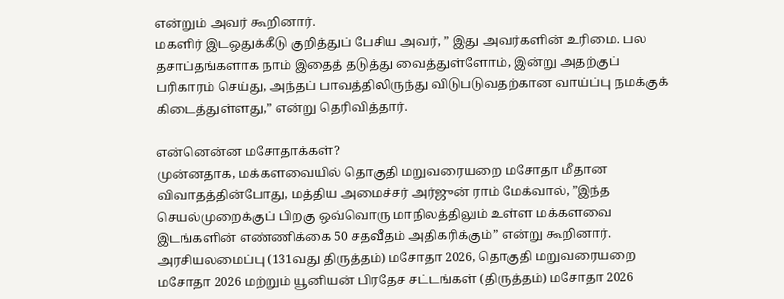என்றும் அவர் கூறினார்.
மகளிர் இடஒதுக்கீடு குறித்துப் பேசிய அவர், ” இது அவர்களின் உரிமை. பல தசாப்தங்களாக நாம் இதைத் தடுத்து வைத்துள்ளோம், இன்று அதற்குப் பரிகாரம் செய்து, அந்தப் பாவத்திலிருந்து விடுபடுவதற்கான வாய்ப்பு நமக்குக் கிடைத்துள்ளது,” என்று தெரிவித்தார்.

என்னென்ன மசோதாக்கள்?
முன்னதாக, மக்களவையில் தொகுதி மறுவரையறை மசோதா மீதான விவாதத்தின்போது, மத்திய அமைச்சர் அர்ஜுன் ராம் மேக்வால், ”இந்த செயல்முறைக்குப் பிறகு ஒவ்வொரு மாநிலத்திலும் உள்ள மக்களவை இடங்களின் எண்ணிக்கை 50 சதவீதம் அதிகரிக்கும்” என்று கூறினார்.
அரசியலமைப்பு (131வது திருத்தம்) மசோதா 2026, தொகுதி மறுவரையறை மசோதா 2026 மற்றும் யூனியன் பிரதேச சட்டங்கள் (திருத்தம்) மசோதா 2026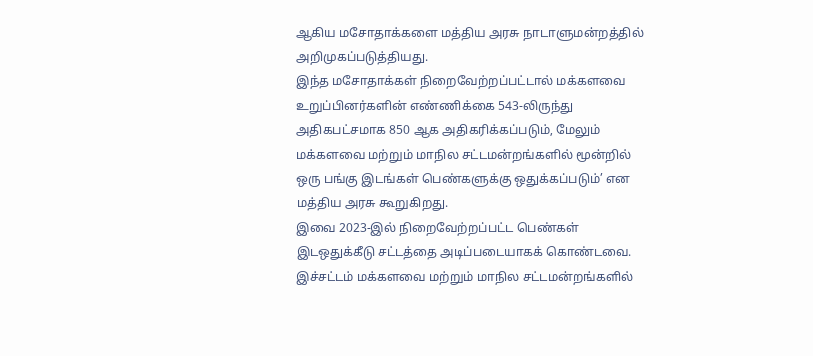ஆகிய மசோதாக்களை மத்திய அரசு நாடாளுமன்றத்தில் அறிமுகப்படுத்தியது.
இந்த மசோதாக்கள் நிறைவேற்றப்பட்டால் மக்களவை உறுப்பினர்களின் எண்ணிக்கை 543-லிருந்து அதிகபட்சமாக 850 ஆக அதிகரிக்கப்படும், மேலும் மக்களவை மற்றும் மாநில சட்டமன்றங்களில் மூன்றில் ஒரு பங்கு இடங்கள் பெண்களுக்கு ஒதுக்கப்படும்’ என மத்திய அரசு கூறுகிறது.
இவை 2023-இல் நிறைவேற்றப்பட்ட பெண்கள் இடஒதுக்கீடு சட்டத்தை அடிப்படையாகக் கொண்டவை. இச்சட்டம் மக்களவை மற்றும் மாநில சட்டமன்றங்களில்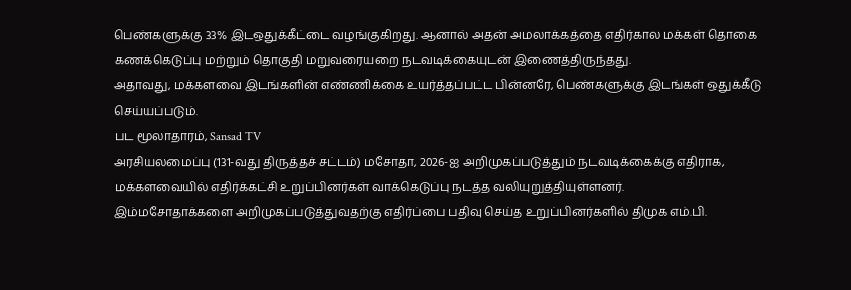பெண்களுக்கு 33% இடஒதுக்கீட்டை வழங்குகிறது. ஆனால் அதன் அமலாக்கத்தை எதிர்கால மக்கள் தொகை கணக்கெடுப்பு மற்றும் தொகுதி மறுவரையறை நடவடிக்கையுடன் இணைத்திருந்தது.
அதாவது, மக்களவை இடங்களின் எண்ணிக்கை உயர்த்தப்பட்ட பின்னரே, பெண்களுக்கு இடங்கள் ஒதுக்கீடு செய்யப்படும்.
பட மூலாதாரம், Sansad TV
அரசியலமைப்பு (131-வது திருத்தச் சட்டம்) மசோதா, 2026-ஐ அறிமுகப்படுத்தும் நடவடிக்கைக்கு எதிராக, மக்களவையில் எதிர்க்கட்சி உறுப்பினர்கள் வாக்கெடுப்பு நடத்த வலியுறுத்தியுள்ளனர்.
இம்மசோதாக்களை அறிமுகப்படுத்துவதற்கு எதிர்ப்பை பதிவு செய்த உறுப்பினர்களில் திமுக எம்.பி.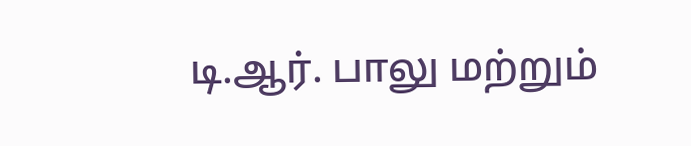டி.ஆர். பாலு மற்றும்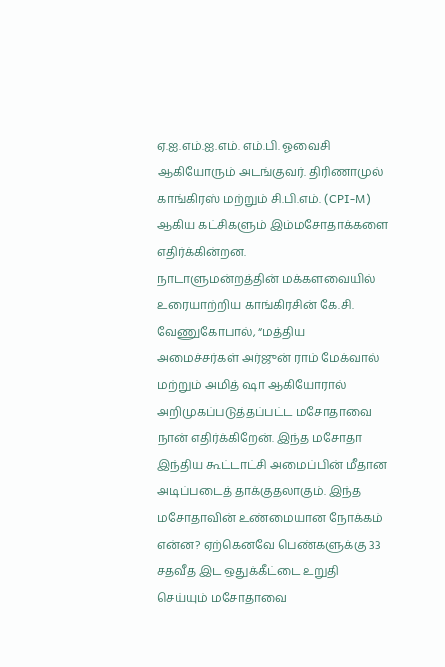ஏ.ஐ.எம்.ஐ.எம். எம்.பி. ஓவைசி ஆகியோரும் அடங்குவர். திரிணாமுல் காங்கிரஸ் மற்றும் சி.பி.எம். (CPI-M) ஆகிய கட்சிகளும் இம்மசோதாக்களை எதிர்க்கின்றன.
நாடாளுமன்றத்தின் மக்களவையில் உரையாற்றிய காங்கிரசின் கே.சி. வேணுகோபால், “மத்திய அமைச்சர்கள் அர்ஜுன் ராம் மேக்வால் மற்றும் அமித் ஷா ஆகியோரால் அறிமுகப்படுத்தப்பட்ட மசோதாவை நான் எதிர்க்கிறேன். இந்த மசோதா இந்திய கூட்டாட்சி அமைப்பின் மீதான அடிப்படைத் தாக்குதலாகும். இந்த மசோதாவின் உண்மையான நோக்கம் என்ன? ஏற்கெனவே பெண்களுக்கு 33 சதவீத இட ஒதுக்கீட்டை உறுதி செய்யும் மசோதாவை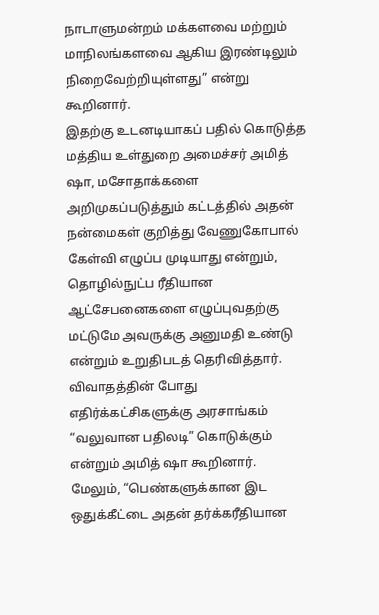நாடாளுமன்றம் மக்களவை மற்றும் மாநிலங்களவை ஆகிய இரண்டிலும் நிறைவேற்றியுள்ளது” என்று கூறினார்.
இதற்கு உடனடியாகப் பதில் கொடுத்த மத்திய உள்துறை அமைச்சர் அமித் ஷா, மசோதாக்களை அறிமுகப்படுத்தும் கட்டத்தில் அதன் நன்மைகள் குறித்து வேணுகோபால் கேள்வி எழுப்ப முடியாது என்றும், தொழில்நுட்ப ரீதியான ஆட்சேபனைகளை எழுப்புவதற்கு மட்டுமே அவருக்கு அனுமதி உண்டு என்றும் உறுதிபடத் தெரிவித்தார்.
விவாதத்தின் போது எதிர்க்கட்சிகளுக்கு அரசாங்கம் “வலுவான பதிலடி” கொடுக்கும் என்றும் அமித் ஷா கூறினார்.
மேலும், “பெண்களுக்கான இட ஒதுக்கீட்டை அதன் தர்க்கரீதியான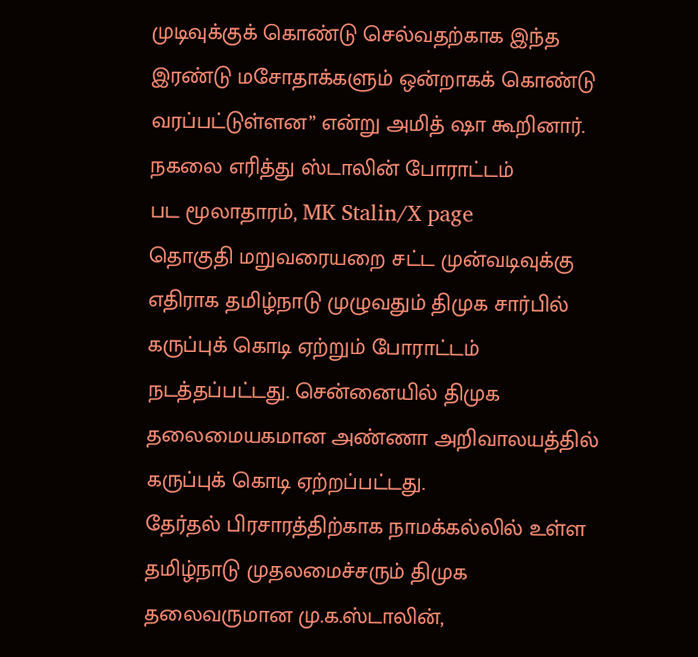முடிவுக்குக் கொண்டு செல்வதற்காக இந்த இரண்டு மசோதாக்களும் ஒன்றாகக் கொண்டு வரப்பட்டுள்ளன” என்று அமித் ஷா கூறினார்.
நகலை எரித்து ஸ்டாலின் போராட்டம்
பட மூலாதாரம், MK Stalin/X page
தொகுதி மறுவரையறை சட்ட முன்வடிவுக்கு எதிராக தமிழ்நாடு முழுவதும் திமுக சார்பில் கருப்புக் கொடி ஏற்றும் போராட்டம் நடத்தப்பட்டது. சென்னையில் திமுக தலைமையகமான அண்ணா அறிவாலயத்தில் கருப்புக் கொடி ஏற்றப்பட்டது.
தேர்தல் பிரசாரத்திற்காக நாமக்கல்லில் உள்ள தமிழ்நாடு முதலமைச்சரும் திமுக தலைவருமான மு.க.ஸ்டாலின்,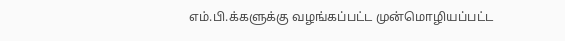எம்.பி.க்களுக்கு வழங்கப்பட்ட முன்மொழியப்பட்ட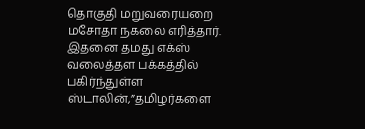தொகுதி மறுவரையறை மசோதா நகலை எரித்தார்.
இதனை தமது எக்ஸ் வலைத்தள பக்கத்தில் பகிர்ந்துள்ள ஸ்டாலின்,”தமிழர்களை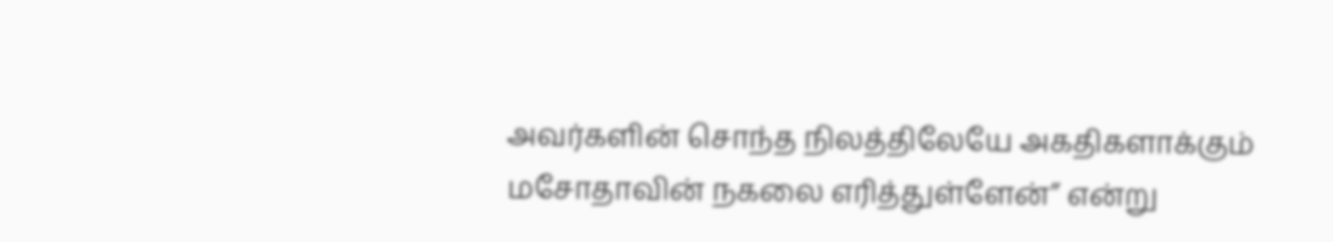அவர்களின் சொந்த நிலத்திலேயே அகதிகளாக்கும் மசோதாவின் நகலை எரித்துள்ளேன்” என்று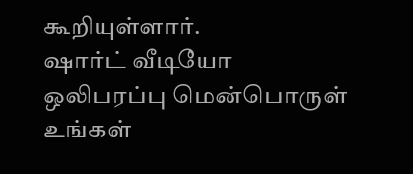கூறியுள்ளார்.
ஷார்ட் வீடியோ
ஒலிபரப்பு மென்பொருள் உங்கள்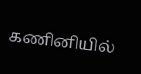கணினியில்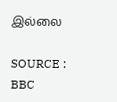இல்லை

SOURCE : BBC